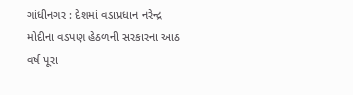ગાંધીનગર : દેશમાં વડાપ્રધાન નરેન્દ્ર મોદીના વડપણ હેઠળની સરકારના આઠ વર્ષ પૂરા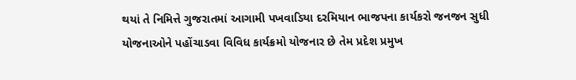થયાં તે નિમિત્તે ગુજરાતમાં આગામી પખવાડિયા દરમિયાન ભાજપના કાર્યકરો જનજન સુધી યોજનાઓને પહોંચાડવા વિવિધ કાર્યક્રમો યોજનાર છે તેમ પ્રદેશ પ્રમુખ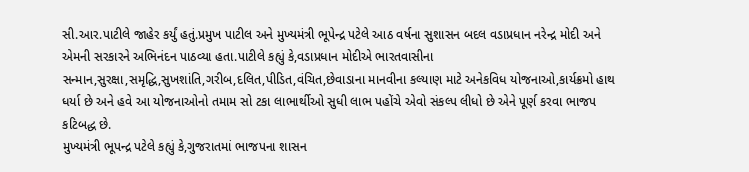સી.આર.પાટીલે જાહેર કર્યું હતું.પ્રમુખ પાટીલ અને મુખ્યમંત્રી ભૂપેન્દ્ર પટેલે આઠ વર્ષના સુશાસન બદલ વડાપ્રધાન નરેન્દ્ર મોદી અને એમની સરકારને અભિનંદન પાઠવ્યા હતા.પાટીલે કહ્યું કે,વડાપ્રધાન મોદીએ ભારતવાસીના સન્માન,સુરક્ષા,સમૃદ્ધિ,સુખશાંતિ,ગરીબ,દલિત,પીડિત,વંચિત,છેવાડાના માનવીના કલ્યાણ માટે અનેકવિધ યોજનાઓ,કાર્યક્રમો હાથ ધર્યા છે અને હવે આ યોજનાઓનો તમામ સો ટકા લાભાર્થીઓ સુધી લાભ પહોંચે એવો સંકલ્પ લીધો છે એને પૂર્ણ કરવા ભાજપ કટિબદ્ધ છે.
મુખ્યમંત્રી ભૂપન્દ્ર પટેલે કહ્યું કે,ગુજરાતમાં ભાજપના શાસન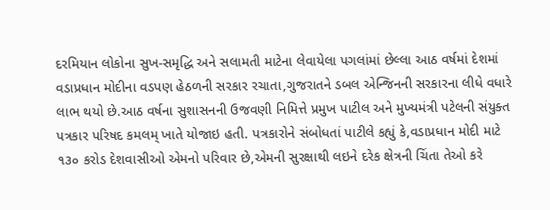દરમિયાન લોકોના સુખ-સમૃદ્ધિ અને સલામતી માટેના લેવાયેલા પગલાંમાં છેલ્લા આઠ વર્ષમાં દેશમાં વડાપ્રધાન મોદીના વડપણ હેઠળની સરકાર રચાતા,ગુજરાતને ડબલ એન્જિનની સરકારના લીધે વધારે લાભ થયો છે.આઠ વર્ષના સુશાસનની ઉજવણી નિમિત્તે પ્રમુખ પાટીલ અને મુખ્યમંત્રી પટેલની સંયુક્ત પત્રકાર પરિષદ કમલમ્ ખાતે યોજાઇ હતી. પત્રકારોને સંબોધતાં પાટીલે કહ્યું કે,વડાપ્રધાન મોદી માટે ૧૩૦ કરોડ દેશવાસીઓ એમનો પરિવાર છે,એમની સુરક્ષાથી લઇને દરેક ક્ષેત્રની ચિંતા તેઓ કરે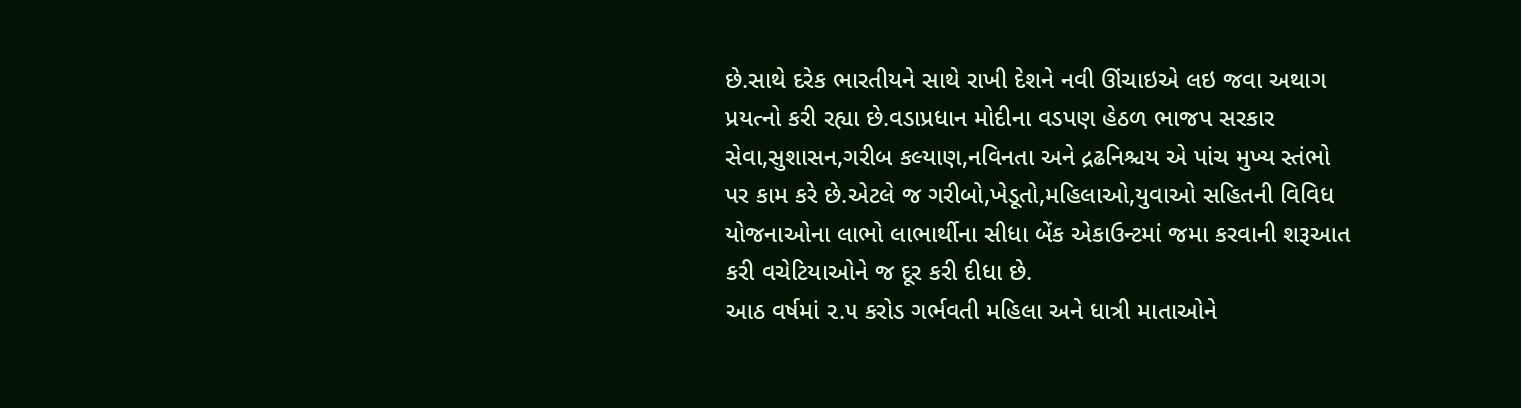છે.સાથે દરેક ભારતીયને સાથે રાખી દેશને નવી ઊંચાઇએ લઇ જવા અથાગ પ્રયત્નો કરી રહ્યા છે.વડાપ્રધાન મોદીના વડપણ હેઠળ ભાજપ સરકાર સેવા,સુશાસન,ગરીબ કલ્યાણ,નવિનતા અને દ્રઢનિશ્ચય એ પાંચ મુખ્ય સ્તંભો પર કામ કરે છે.એટલે જ ગરીબો,ખેડૂતો,મહિલાઓ,યુવાઓ સહિતની વિવિધ યોજનાઓના લાભો લાભાર્થીના સીધા બેંક એકાઉન્ટમાં જમા કરવાની શરૂઆત કરી વચેટિયાઓને જ દૂર કરી દીધા છે.
આઠ વર્ષમાં ૨.૫ કરોડ ગર્ભવતી મહિલા અને ધાત્રી માતાઓને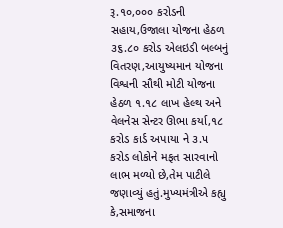રૂ.૧૦,૦૦૦ કરોડની સહાય,ઉજાલા યોજના હેઠળ ૩૬.૮૦ કરોડ એલઇડી બલ્બનું વિતરણ,આયુષ્યમાન યોજના વિશ્વની સૌથી મોટી યોજના હેઠળ ૧.૧૮ લાખ હેલ્થ અને વેલનેસ સેન્ટર ઊભા કર્યા,૧૮ કરોડ કાર્ડ અપાયા ને ૩.૫ કરોડ લોકોને મફત સારવાનો લાભ મળ્યો છે,તેમ પાટીલે જણાવ્યું હતું.મુખ્યમંત્રીએ કહ્યુ કે,સમાજના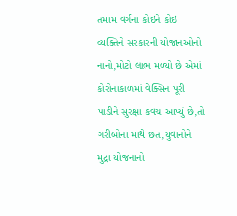તમામ વર્ગના કોઇને કોઇ વ્યક્તિને સરકારની યોજાનઓનો નાનો,મોટો લાભ મળ્યો છે એમાં કોરોનાકાળમાં વેક્સિન પૂરી પાડીને સુરક્ષા કવચ આપ્યું છે,તો ગરીબોના માથે છત,યુવાનોને મુદ્રા યોજનાનો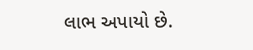લાભ અપાયો છે.